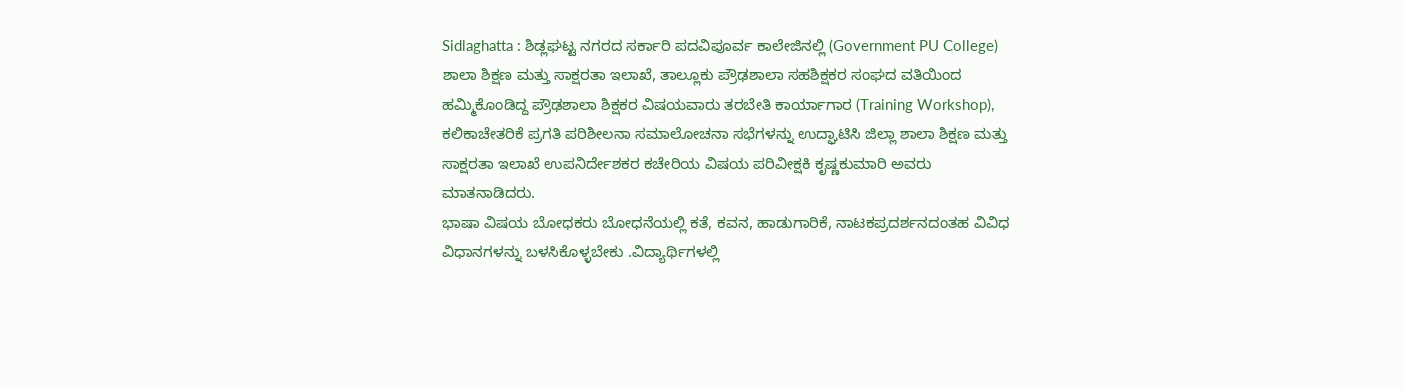Sidlaghatta : ಶಿಡ್ಲಘಟ್ಟ ನಗರದ ಸರ್ಕಾರಿ ಪದವಿಪೂರ್ವ ಕಾಲೇಜಿನಲ್ಲಿ (Government PU College) ಶಾಲಾ ಶಿಕ್ಷಣ ಮತ್ತು ಸಾಕ್ಷರತಾ ಇಲಾಖೆ, ತಾಲ್ಲೂಕು ಪ್ರೌಢಶಾಲಾ ಸಹಶಿಕ್ಷಕರ ಸಂಘದ ವತಿಯಿಂದ ಹಮ್ಮಿಕೊಂಡಿದ್ದ ಪ್ರೌಢಶಾಲಾ ಶಿಕ್ಷಕರ ವಿಷಯವಾರು ತರಬೇತಿ ಕಾರ್ಯಾಗಾರ (Training Workshop), ಕಲಿಕಾಚೇತರಿಕೆ ಪ್ರಗತಿ ಪರಿಶೀಲನಾ ಸಮಾಲೋಚನಾ ಸಭೆಗಳನ್ನು ಉದ್ಘಾಟಿಸಿ ಜಿಲ್ಲಾ ಶಾಲಾ ಶಿಕ್ಷಣ ಮತ್ತು ಸಾಕ್ಷರತಾ ಇಲಾಖೆ ಉಪನಿರ್ದೇಶಕರ ಕಚೇರಿಯ ವಿಷಯ ಪರಿವೀಕ್ಷಕಿ ಕೃಷ್ಣಕುಮಾರಿ ಅವರು ಮಾತನಾಡಿದರು.
ಭಾಷಾ ವಿಷಯ ಬೋಧಕರು ಬೋಧನೆಯಲ್ಲಿ ಕತೆ, ಕವನ, ಹಾಡುಗಾರಿಕೆ, ನಾಟಕಪ್ರದರ್ಶನದಂತಹ ವಿವಿಧ ವಿಧಾನಗಳನ್ನು ಬಳಸಿಕೊಳ್ಳಬೇಕು .ವಿದ್ಯಾರ್ಥಿಗಳಲ್ಲಿ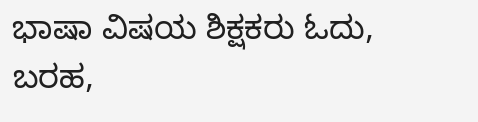ಭಾಷಾ ವಿಷಯ ಶಿಕ್ಷಕರು ಓದು, ಬರಹ,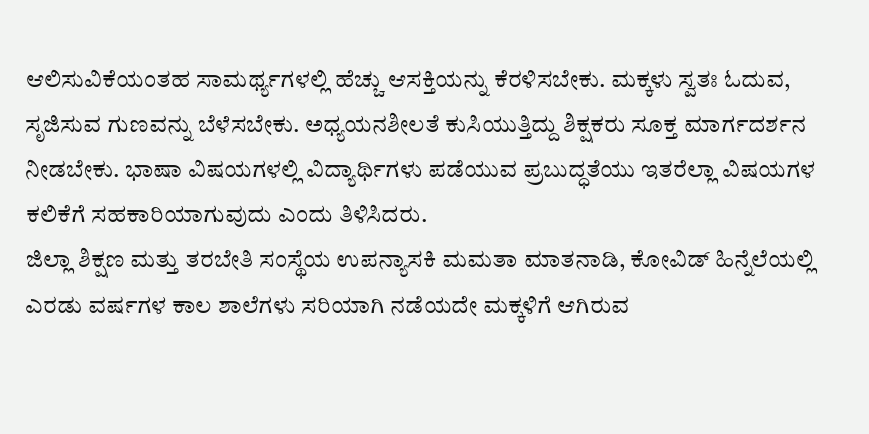ಆಲಿಸುವಿಕೆಯಂತಹ ಸಾಮರ್ಥ್ಯಗಳಲ್ಲಿ ಹೆಚ್ಚು ಆಸಕ್ತಿಯನ್ನು ಕೆರಳಿಸಬೇಕು. ಮಕ್ಕಳು ಸ್ವತಃ ಓದುವ, ಸೃಜಿಸುವ ಗುಣವನ್ನು ಬೆಳೆಸಬೇಕು. ಅಧ್ಯಯನಶೀಲತೆ ಕುಸಿಯುತ್ತಿದ್ದು ಶಿಕ್ಷಕರು ಸೂಕ್ತ ಮಾರ್ಗದರ್ಶನ ನೀಡಬೇಕು. ಭಾಷಾ ವಿಷಯಗಳಲ್ಲಿ ವಿದ್ಯಾರ್ಥಿಗಳು ಪಡೆಯುವ ಪ್ರಬುದ್ಧತೆಯು ಇತರೆಲ್ಲಾ ವಿಷಯಗಳ ಕಲಿಕೆಗೆ ಸಹಕಾರಿಯಾಗುವುದು ಎಂದು ತಿಳಿಸಿದರು.
ಜಿಲ್ಲಾ ಶಿಕ್ಷಣ ಮತ್ತು ತರಬೇತಿ ಸಂಸ್ಥೆಯ ಉಪನ್ಯಾಸಕಿ ಮಮತಾ ಮಾತನಾಡಿ, ಕೋವಿಡ್ ಹಿನ್ನೆಲೆಯಲ್ಲಿ ಎರಡು ವರ್ಷಗಳ ಕಾಲ ಶಾಲೆಗಳು ಸರಿಯಾಗಿ ನಡೆಯದೇ ಮಕ್ಕಳಿಗೆ ಆಗಿರುವ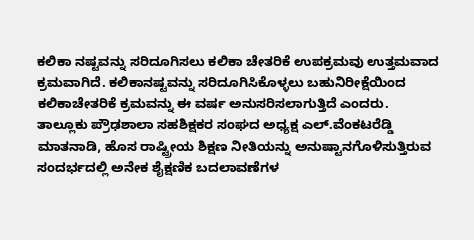ಕಲಿಕಾ ನಷ್ಟವನ್ನು ಸರಿದೂಗಿಸಲು ಕಲಿಕಾ ಚೇತರಿಕೆ ಉಪಕ್ರಮವು ಉತ್ತಮವಾದ ಕ್ರಮವಾಗಿದೆ. ಕಲಿಕಾನಷ್ಟವನ್ನು ಸರಿದೂಗಿಸಿಕೊಳ್ಳಲು ಬಹುನಿರೀಕ್ಷೆಯಿಂದ ಕಲಿಕಾಚೇತರಿಕೆ ಕ್ರಮವನ್ನು ಈ ವರ್ಷ ಅನುಸರಿಸಲಾಗುತ್ತಿದೆ ಎಂದರು.
ತಾಲ್ಲೂಕು ಪ್ರೌಢಶಾಲಾ ಸಹಶಿಕ್ಷಕರ ಸಂಘದ ಅಧ್ಯಕ್ಷ ಎಲ್.ವೆಂಕಟರೆಡ್ಡಿ ಮಾತನಾಡಿ, ಹೊಸ ರಾಷ್ಟ್ರೀಯ ಶಿಕ್ಷಣ ನೀತಿಯನ್ನು ಅನುಷ್ಟಾನಗೊಳಿಸುತ್ತಿರುವ ಸಂದರ್ಭದಲ್ಲಿ ಅನೇಕ ಶೈಕ್ಷಣಿಕ ಬದಲಾವಣೆಗಳ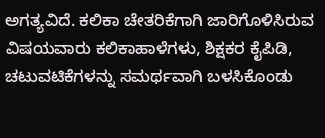ಅಗತ್ಯವಿದೆ. ಕಲಿಕಾ ಚೇತರಿಕೆಗಾಗಿ ಜಾರಿಗೊಳಿಸಿರುವ ವಿಷಯವಾರು ಕಲಿಕಾಹಾಳೆಗಳು, ಶಿಕ್ಷಕರ ಕೈಪಿಡಿ, ಚಟುವಟಿಕೆಗಳನ್ನು ಸಮರ್ಥವಾಗಿ ಬಳಸಿಕೊಂಡು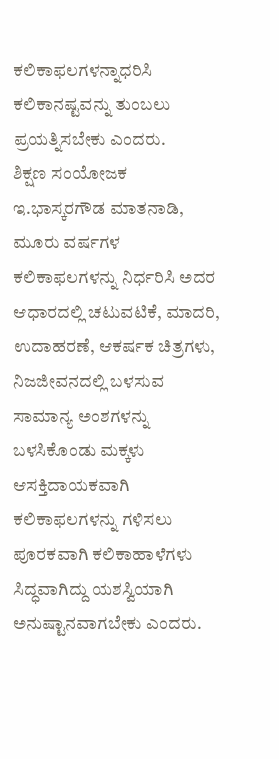ಕಲಿಕಾಫಲಗಳನ್ನಾಧರಿಸಿ ಕಲಿಕಾನಷ್ಟವನ್ನು ತುಂಬಲು ಪ್ರಯತ್ನಿಸಬೇಕು ಎಂದರು.
ಶಿಕ್ಷಣ ಸಂಯೋಜಕ ಇ.ಭಾಸ್ಕರಗೌಡ ಮಾತನಾಡಿ, ಮೂರು ವರ್ಷಗಳ ಕಲಿಕಾಫಲಗಳನ್ನು ನಿರ್ಧರಿಸಿ ಅದರ ಆಧಾರದಲ್ಲಿ ಚಟುವಟಿಕೆ, ಮಾದರಿ, ಉದಾಹರಣೆ, ಆಕರ್ಷಕ ಚಿತ್ರಗಳು, ನಿಜಜೀವನದಲ್ಲಿ ಬಳಸುವ ಸಾಮಾನ್ಯ ಅಂಶಗಳನ್ನು ಬಳಸಿಕೊಂಡು ಮಕ್ಕಳು ಆಸಕ್ತಿದಾಯಕವಾಗಿ ಕಲಿಕಾಫಲಗಳನ್ನು ಗಳಿಸಲು ಪೂರಕವಾಗಿ ಕಲಿಕಾಹಾಳೆಗಳು ಸಿದ್ಧವಾಗಿದ್ದು ಯಶಸ್ವಿಯಾಗಿ ಅನುಷ್ಟಾನವಾಗಬೇಕು ಎಂದರು.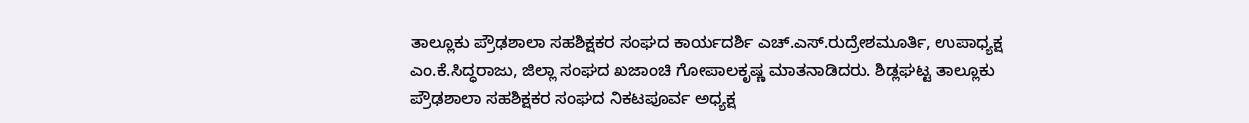ತಾಲ್ಲೂಕು ಪ್ರೌಢಶಾಲಾ ಸಹಶಿಕ್ಷಕರ ಸಂಘದ ಕಾರ್ಯದರ್ಶಿ ಎಚ್.ಎಸ್.ರುದ್ರೇಶಮೂರ್ತಿ, ಉಪಾಧ್ಯಕ್ಷ ಎಂ.ಕೆ.ಸಿದ್ಧರಾಜು, ಜಿಲ್ಲಾ ಸಂಘದ ಖಜಾಂಚಿ ಗೋಪಾಲಕೃಷ್ಣ ಮಾತನಾಡಿದರು. ಶಿಡ್ಲಘಟ್ಟ ತಾಲ್ಲೂಕು ಪ್ರೌಢಶಾಲಾ ಸಹಶಿಕ್ಷಕರ ಸಂಘದ ನಿಕಟಪೂರ್ವ ಅಧ್ಯಕ್ಷ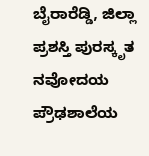ಬೈರಾರೆಡ್ಡಿ, ಜಿಲ್ಲಾ ಪ್ರಶಸ್ತಿ ಪುರಸ್ಕೃತ ನವೋದಯ ಪ್ರೌಢಶಾಲೆಯ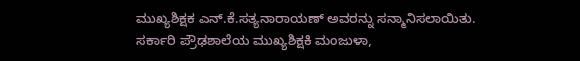ಮುಖ್ಯಶಿಕ್ಷಕ ಎನ್.ಕೆ.ಸತ್ಯನಾರಾಯಣ್ ಅವರನ್ನು ಸನ್ಮಾನಿಸಲಾಯಿತು. ಸರ್ಕಾರಿ ಪ್ರೌಢಶಾಲೆಯ ಮುಖ್ಯಶಿಕ್ಷಕಿ ಮಂಜುಳಾ,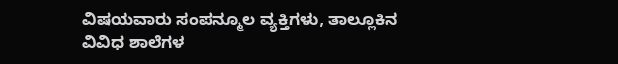ವಿಷಯವಾರು ಸಂಪನ್ಮೂಲ ವ್ಯಕ್ತಿಗಳು, ತಾಲ್ಲೂಕಿನ ವಿವಿಧ ಶಾಲೆಗಳ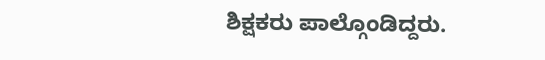ಶಿಕ್ಷಕರು ಪಾಲ್ಗೊಂಡಿದ್ದರು.